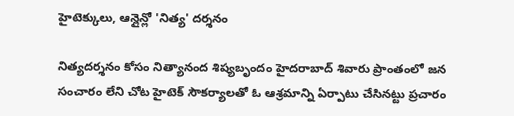హైటెక్కులు, ఆన్లైన్లో 'నిత్య' దర్శనం

నిత్యదర్శనం కోసం నిత్యానంద శిష్యబృందం హైదరాబాద్ శివారు ప్రాంతంలో జన సంచారం లేని చోట హైటెక్ సౌకర్యాలతో ఓ ఆశ్రమాన్ని ఏర్పాటు చేసినట్టు ప్రచారం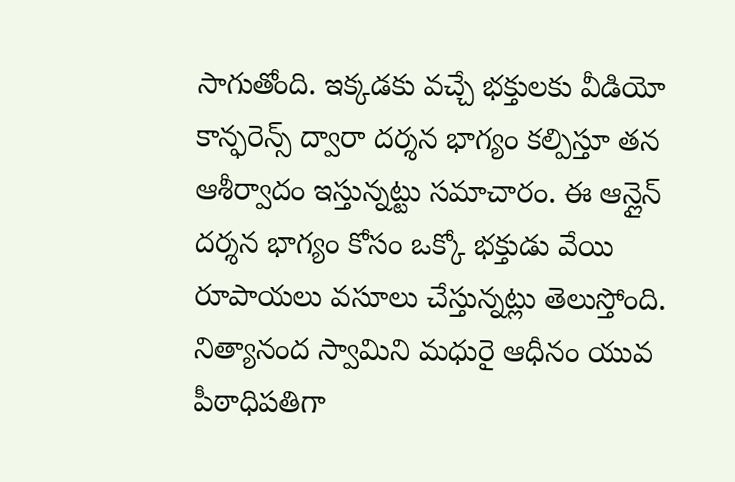సాగుతోంది. ఇక్కడకు వచ్చే భక్తులకు వీడియో కాన్ఫరెన్స్ ద్వారా దర్శన భాగ్యం కల్పిస్తూ తన ఆశీర్వాదం ఇస్తున్నట్టు సమాచారం. ఈ ఆన్లైన్ దర్శన భాగ్యం కోసం ఒక్కో భక్తుడు వేయి రూపాయలు వసూలు చేస్తున్నట్లు తెలుస్తోంది.
నిత్యానంద స్వామిని మధురై ఆధీనం యువ పీఠాధిపతిగా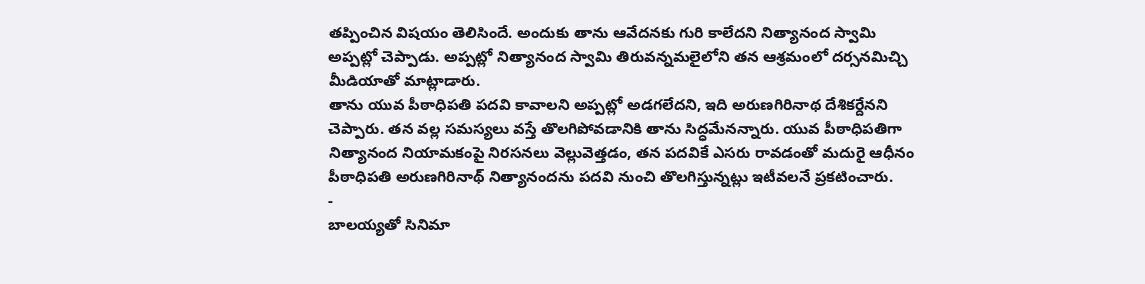తప్పించిన విషయం తెలిసిందే. అందుకు తాను ఆవేదనకు గురి కాలేదని నిత్యానంద స్వామి అప్పట్లో చెప్పాడు. అప్పట్లో నిత్యానంద స్వామి తిరువన్నమలైలోని తన ఆశ్రమంలో దర్సనమిచ్చి మీడియాతో మాట్లాడారు.
తాను యువ పీఠాధిపతి పదవి కావాలని అప్పట్లో అడగలేదని, ఇది అరుణగిరినాథ దేశికర్దేనని చెప్పారు. తన వల్ల సమస్యలు వస్తే తొలగిపోవడానికి తాను సిద్ధమేనన్నారు. యువ పీఠాధిపతిగా నిత్యానంద నియామకంపై నిరసనలు వెల్లువెత్తడం, తన పదవికే ఎసరు రావడంతో మదురై ఆధీనం పీఠాధిపతి అరుణగిరినాథ్ నిత్యానందను పదవి నుంచి తొలగిస్తున్నట్లు ఇటీవలనే ప్రకటించారు.
-
బాలయ్యతో సినిమా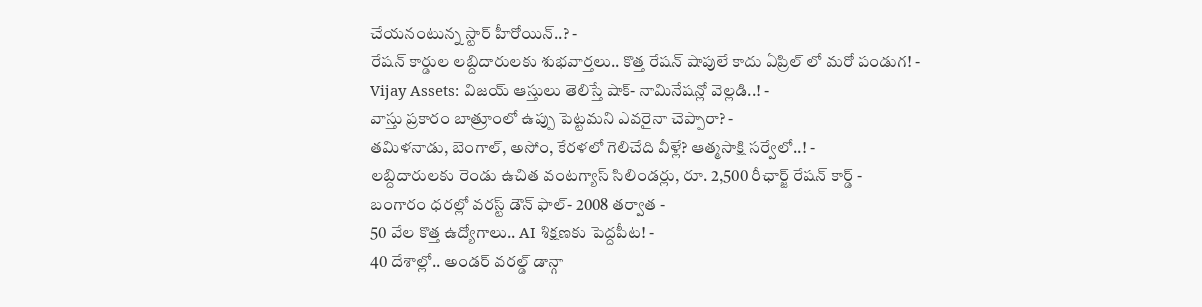చేయనంటున్న స్టార్ హీరోయిన్..? -
రేషన్ కార్డుల లబ్దిదారులకు శుభవార్తలు.. కొత్త రేషన్ షాపులే కాదు ఏప్రిల్ లో మరో పండుగ! -
Vijay Assets: విజయ్ ఆస్తులు తెలిస్తే షాక్- నామినేషన్లో వెల్లడి..! -
వాస్తు ప్రకారం బాత్రూంలో ఉప్పు పెట్టమని ఎవరైనా చెప్పారా? -
తమిళనాడు, బెంగాల్, అసోం, కేరళలో గెలిచేది వీళ్లే? ఆత్మసాక్షి సర్వేలో..! -
లబ్దిదారులకు రెండు ఉచిత వంటగ్యాస్ సిలిండర్లు, రూ. 2,500 రీఛార్జ్ రేషన్ కార్డ్ -
బంగారం ధరల్లో వరస్ట్ డౌన్ ఫాల్- 2008 తర్వాత -
50 వేల కొత్త ఉద్యోగాలు.. AI శిక్షణకు పెద్దపీట! -
40 దేశాల్లో.. అండర్ వరల్డ్ డాన్గా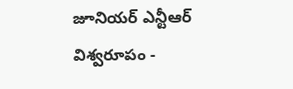జూనియర్ ఎన్టీఆర్ విశ్వరూపం -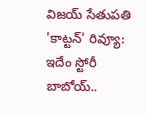విజయ్ సేతుపతి 'కాట్టన్' రివ్యూ: ఇదేం స్టోరీ బాబోయ్..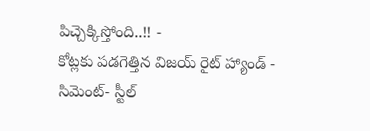పిచ్చెక్కిస్తోంది..!! -
కోట్లకు పడగెత్తిన విజయ్ రైట్ హ్యాండ్ -
సిమెంట్- స్టీల్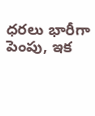ధరలు భారీగా పెంపు, ఇక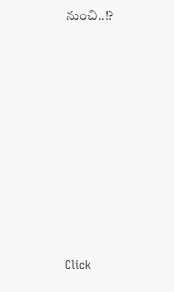నుంచి..!?












Click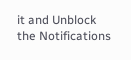it and Unblock the Notifications